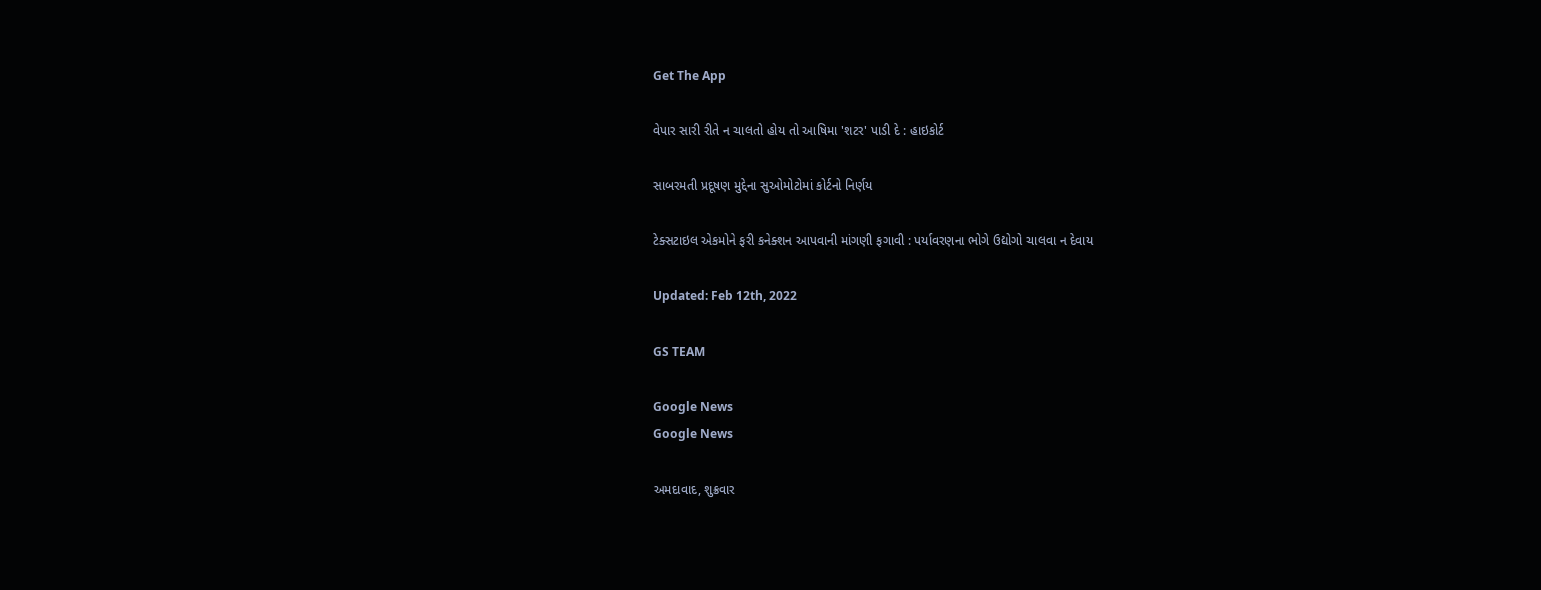Get The App

વેપાર સારી રીતે ન ચાલતો હોય તો આષિમા 'શટર' પાડી દે : હાઇકોર્ટ

સાબરમતી પ્રદૂષણ મુદ્દેના સુઓમોટોમાં કોર્ટનો નિર્ણય

ટેક્સટાઇલ એકમોને ફરી કનેક્શન આપવાની માંગણી ફગાવી : પર્યાવરણના ભોગે ઉદ્યોગો ચાલવા ન દેવાય

Updated: Feb 12th, 2022

GS TEAM

Google News
Google News

અમદાવાદ, શુક્રવાર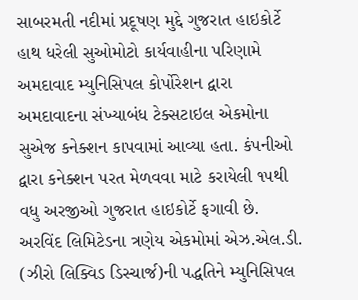સાબરમતી નદીમાં પ્રદૂષણ મુદ્દે ગુજરાત હાઇકોર્ટે હાથ ધરેલી સુઓમોટો કાર્યવાહીના પરિણામે અમદાવાદ મ્યુનિસિપલ કોર્પોરેશન દ્વારા અમદાવાદના સંખ્યાબંધ ટેક્સટાઇલ એકમોના સુએજ કનેક્શન કાપવામાં આવ્યા હતા. કંપનીઓ દ્વારા કનેક્શન પરત મેળવવા માટે કરાયેલી ૧૫થી વધુ અરજીઓ ગુજરાત હાઇકોર્ટે ફગાવી છે. અરવિંદ લિમિટેડના ત્રણેય એકમોમાં એઝ.એલ.ડી. (ઝીરો લિક્વિડ ડિસ્ચાર્જ)ની પદ્ધતિને મ્યુનિસિપલ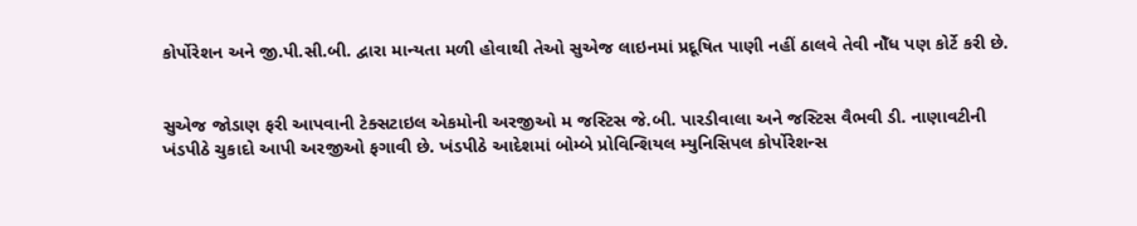કોર્પોરેશન અને જી.પી.સી.બી. દ્વારા માન્યતા મળી હોવાથી તેઓ સુએજ લાઇનમાં પ્રદૂષિત પાણી નહીં ઠાલવે તેવી નોઁધ પણ કોર્ટે કરી છે.


સુએજ જોડાણ ફરી આપવાની ટેક્સટાઇલ એકમોની અરજીઓ મ જસ્ટિસ જે.બી. પારડીવાલા અને જસ્ટિસ વૈભવી ડી. નાણાવટીની ખંડપીઠે ચુકાદો આપી અરજીઓ ફગાવી છે. ખંડપીઠે આદેશમાં બોમ્બે પ્રોવિન્શિયલ મ્યુનિસિપલ કોર્પોરેશન્સ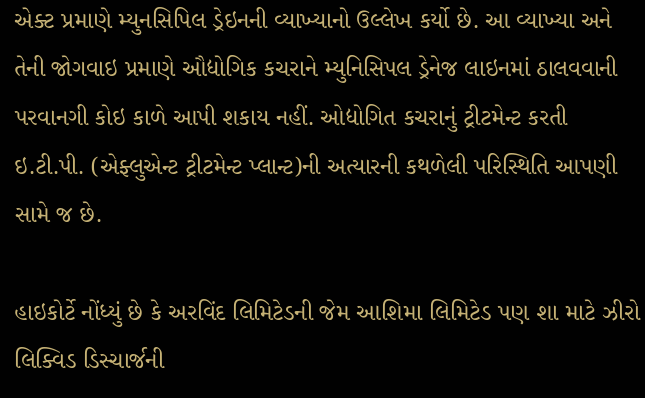એક્ટ પ્રમાણે મ્યુનસિપિલ ડ્રેઇનની વ્યાખ્યાનો ઉલ્લેખ કર્યો છે. આ વ્યાખ્યા અને તેની જોગવાઇ પ્રમાણે ઔદ્યોગિક કચરાને મ્યુનિસિપલ ડ્રેનેજ લાઇનમાં ઠાલવવાની પરવાનગી કોઇ કાળે આપી શકાય નહીં. ઓદ્યોગિત કચરાનું ટ્રીટમેન્ટ કરતી ઇ.ટી.પી. (એફ્લુએન્ટ ટ્રીટમેન્ટ પ્લાન્ટ)ની અત્યારની કથળેલી પરિસ્થિતિ આપણી સામે જ છે.

હાઇકોર્ટે નોંધ્યું છે કે અરવિંદ લિમિટેડની જેમ આશિમા લિમિટેડ પણ શા માટે ઝીરો લિક્વિડ ડિસ્ચાર્જની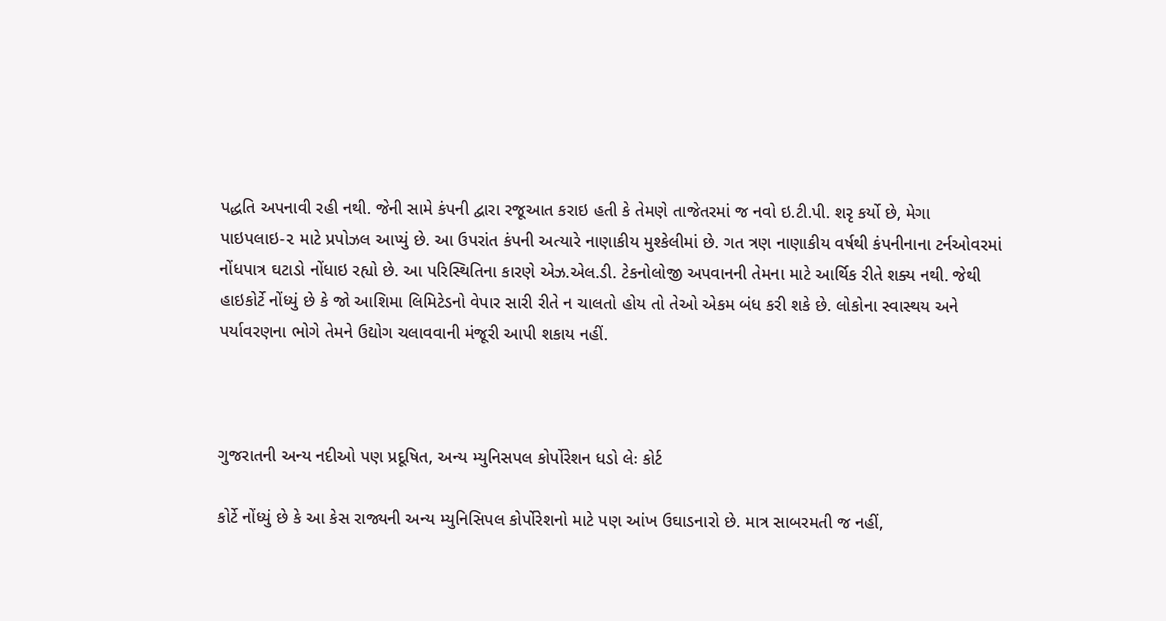પદ્ધતિ અપનાવી રહી નથી. જેની સામે કંપની દ્વારા રજૂઆત કરાઇ હતી કે તેમણે તાજેતરમાં જ નવો ઇ.ટી.પી. શરૃ કર્યો છે, મેગા પાઇપલાઇ-૨ માટે પ્રપોઝલ આપ્યું છે. આ ઉપરાંત કંપની અત્યારે નાણાકીય મુશ્કેલીમાં છે. ગત ત્રણ નાણાકીય વર્ષથી કંપનીનાના ટર્નઓવરમાં નોંધપાત્ર ઘટાડો નોંધાઇ રહ્યો છે. આ પરિસ્થિતિના કારણે એઝ.એલ.ડી. ટેકનોલોજી અપવાનની તેમના માટે આર્થિક રીતે શક્ય નથી. જેથી હાઇકોર્ટે નોંધ્યું છે કે જો આશિમા લિમિટેડનો વેપાર સારી રીતે ન ચાલતો હોય તો તેઓ એકમ બંધ કરી શકે છે. લોકોના સ્વાસ્થય અને પર્યાવરણના ભોગે તેમને ઉદ્યોગ ચલાવવાની મંજૂરી આપી શકાય નહીં.



ગુજરાતની અન્ય નદીઓ પણ પ્રદૂષિત, અન્ય મ્યુનિસપલ કોર્પોરેશન ધડો લેઃ કોર્ટ

કોર્ટે નોંધ્યું છે કે આ કેસ રાજ્યની અન્ય મ્યુનિસિપલ કોર્પોરેશનો માટે પણ આંખ ઉઘાડનારો છે. માત્ર સાબરમતી જ નહીં,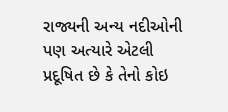રાજ્યની અન્ય નદીઓની પણ અત્યારે એટલી પ્રદૂષિત છે કે તેનો કોઇ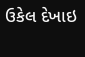ઉકેલ દેખાઇ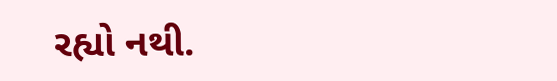રહ્યો નથી.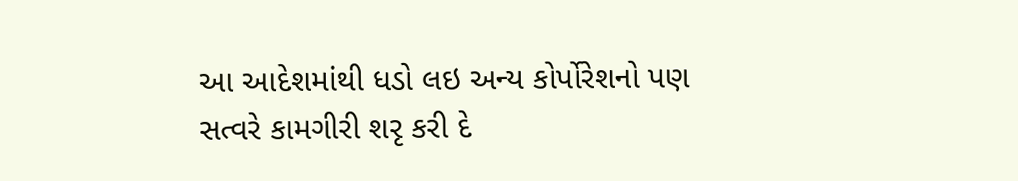આ આદેશમાંથી ધડો લઇ અન્ય કોર્પોરેશનો પણ સત્વરે કામગીરી શરૃ કરી દે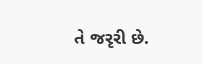તે જરૃરી છે.